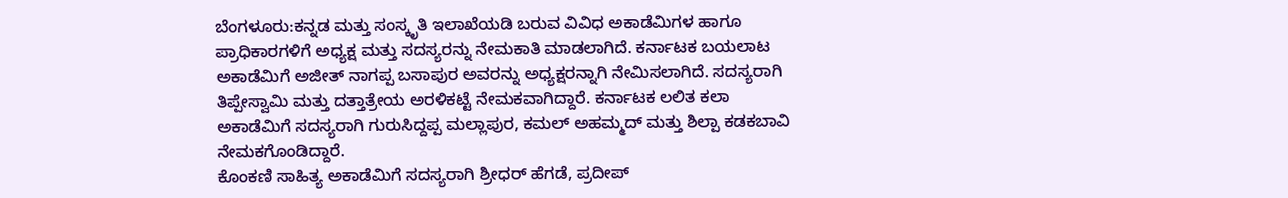ಬೆಂಗಳೂರು:ಕನ್ನಡ ಮತ್ತು ಸಂಸ್ಕೃತಿ ಇಲಾಖೆಯಡಿ ಬರುವ ವಿವಿಧ ಅಕಾಡೆಮಿಗಳ ಹಾಗೂ ಪ್ರಾಧಿಕಾರಗಳಿಗೆ ಅಧ್ಯಕ್ಷ ಮತ್ತು ಸದಸ್ಯರನ್ನು ನೇಮಕಾತಿ ಮಾಡಲಾಗಿದೆ. ಕರ್ನಾಟಕ ಬಯಲಾಟ ಅಕಾಡೆಮಿಗೆ ಅಜೀತ್ ನಾಗಪ್ಪ ಬಸಾಪುರ ಅವರನ್ನು ಅಧ್ಯಕ್ಷರನ್ನಾಗಿ ನೇಮಿಸಲಾಗಿದೆ. ಸದಸ್ಯರಾಗಿ ತಿಪ್ಪೇಸ್ವಾಮಿ ಮತ್ತು ದತ್ತಾತ್ರೇಯ ಅರಳಿಕಟ್ಟೆ ನೇಮಕವಾಗಿದ್ದಾರೆ. ಕರ್ನಾಟಕ ಲಲಿತ ಕಲಾ ಅಕಾಡೆಮಿಗೆ ಸದಸ್ಯರಾಗಿ ಗುರುಸಿದ್ದಪ್ಪ ಮಲ್ಲಾಪುರ, ಕಮಲ್ ಅಹಮ್ಮದ್ ಮತ್ತು ಶಿಲ್ಪಾ ಕಡಕಬಾವಿ ನೇಮಕಗೊಂಡಿದ್ದಾರೆ.
ಕೊಂಕಣಿ ಸಾಹಿತ್ಯ ಅಕಾಡೆಮಿಗೆ ಸದಸ್ಯರಾಗಿ ಶ್ರೀಧರ್ ಹೆಗಡೆ, ಪ್ರದೀಪ್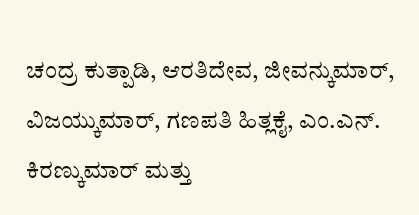ಚಂದ್ರ ಕುತ್ಪಾಡಿ, ಆರತಿದೇವ, ಜೀವನ್ಕುಮಾರ್, ವಿಜಯ್ಕುಮಾರ್, ಗಣಪತಿ ಹಿತ್ಲಕೈ, ಎಂ.ಎನ್. ಕಿರಣ್ಕುಮಾರ್ ಮತ್ತು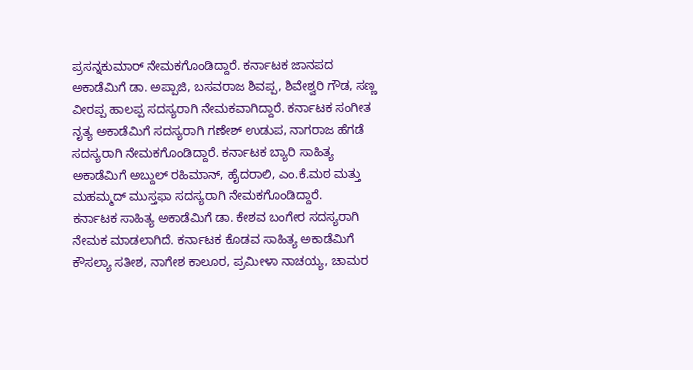ಪ್ರಸನ್ನಕುಮಾರ್ ನೇಮಕಗೊಂಡಿದ್ದಾರೆ. ಕರ್ನಾಟಕ ಜಾನಪದ ಅಕಾಡೆಮಿಗೆ ಡಾ. ಅಪ್ಪಾಜಿ, ಬಸವರಾಜ ಶಿವಪ್ಪ, ಶಿವೇಶ್ವರಿ ಗೌಡ, ಸಣ್ಣ ವೀರಪ್ಪ ಹಾಲಪ್ಪ ಸದಸ್ಯರಾಗಿ ನೇಮಕವಾಗಿದ್ದಾರೆ. ಕರ್ನಾಟಕ ಸಂಗೀತ ನೃತ್ಯ ಅಕಾಡೆಮಿಗೆ ಸದಸ್ಯರಾಗಿ ಗಣೇಶ್ ಉಡುಪ, ನಾಗರಾಜ ಹೆಗಡೆ ಸದಸ್ಯರಾಗಿ ನೇಮಕಗೊಂಡಿದ್ದಾರೆ. ಕರ್ನಾಟಕ ಬ್ಯಾರಿ ಸಾಹಿತ್ಯ ಅಕಾಡೆಮಿಗೆ ಅಬ್ದುಲ್ ರಹಿಮಾನ್, ಹೈದರಾಲಿ, ಎಂ.ಕೆ.ಮಠ ಮತ್ತು ಮಹಮ್ಮದ್ ಮುಸ್ತಫಾ ಸದಸ್ಯರಾಗಿ ನೇಮಕಗೊಂಡಿದ್ದಾರೆ.
ಕರ್ನಾಟಕ ಸಾಹಿತ್ಯ ಅಕಾಡೆಮಿಗೆ ಡಾ. ಕೇಶವ ಬಂಗೇರ ಸದಸ್ಯರಾಗಿ ನೇಮಕ ಮಾಡಲಾಗಿದೆ. ಕರ್ನಾಟಕ ಕೊಡವ ಸಾಹಿತ್ಯ ಅಕಾಡೆಮಿಗೆ ಕೌಸಲ್ಯಾ ಸತೀಶ, ನಾಗೇಶ ಕಾಲೂರ, ಪ್ರಮೀಳಾ ನಾಚಯ್ಯ, ಚಾಮರ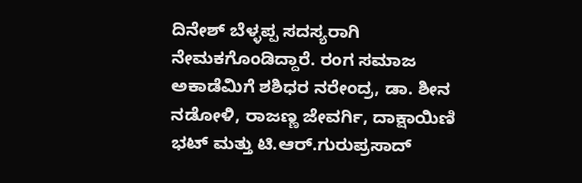ದಿನೇಶ್ ಬೆಳ್ಳಪ್ಪ ಸದಸ್ಯರಾಗಿ ನೇಮಕಗೊಂಡಿದ್ದಾರೆ. ರಂಗ ಸಮಾಜ ಅಕಾಡೆಮಿಗೆ ಶಶಿಧರ ನರೇಂದ್ರ, ಡಾ. ಶೀನ ನಡೋಳಿ, ರಾಜಣ್ಣ ಜೇವರ್ಗಿ, ದಾಕ್ಷಾಯಿಣಿ ಭಟ್ ಮತ್ತು ಟಿ.ಆರ್.ಗುರುಪ್ರಸಾದ್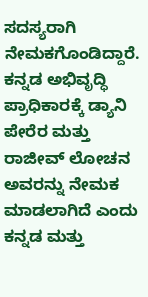ಸದಸ್ಯರಾಗಿ ನೇಮಕಗೊಂಡಿದ್ದಾರೆ. ಕನ್ನಡ ಅಭಿವೃದ್ಧಿ ಪ್ರಾಧಿಕಾರಕ್ಕೆ ಡ್ಯಾನಿ ಪೇರೆರ ಮತ್ತು ರಾಜೀವ್ ಲೋಚನ ಅವರನ್ನು ನೇಮಕ ಮಾಡಲಾಗಿದೆ ಎಂದು ಕನ್ನಡ ಮತ್ತು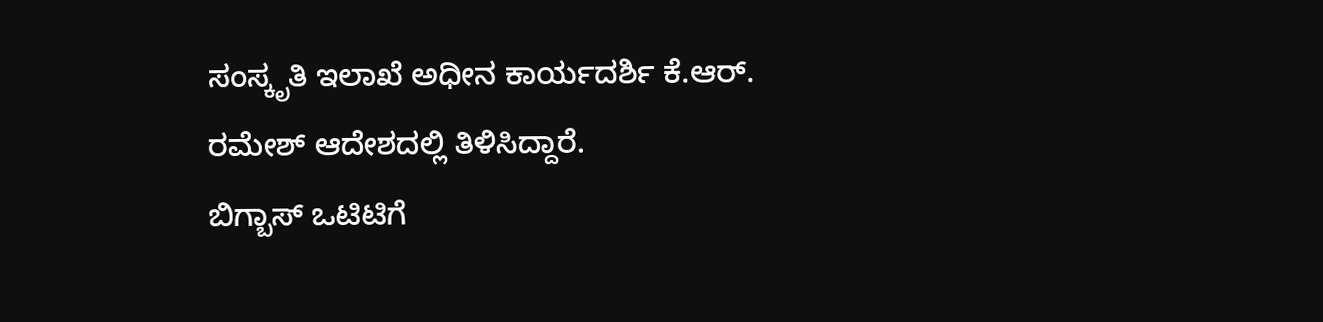ಸಂಸ್ಕೃತಿ ಇಲಾಖೆ ಅಧೀನ ಕಾರ್ಯದರ್ಶಿ ಕೆ.ಆರ್. ರಮೇಶ್ ಆದೇಶದಲ್ಲಿ ತಿಳಿಸಿದ್ದಾರೆ.
ಬಿಗ್ಬಾಸ್ ಒಟಿಟಿಗೆ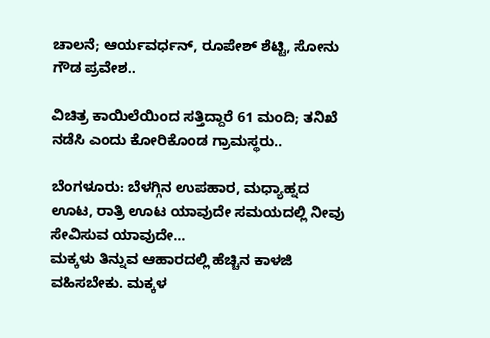ಚಾಲನೆ; ಆರ್ಯವರ್ಧನ್, ರೂಪೇಶ್ ಶೆಟ್ಟಿ, ಸೋನು ಗೌಡ ಪ್ರವೇಶ..

ವಿಚಿತ್ರ ಕಾಯಿಲೆಯಿಂದ ಸತ್ತಿದ್ದಾರೆ 61 ಮಂದಿ; ತನಿಖೆ ನಡೆಸಿ ಎಂದು ಕೋರಿಕೊಂಡ ಗ್ರಾಮಸ್ಥರು..

ಬೆಂಗಳೂರು: ಬೆಳಗ್ಗಿನ ಉಪಹಾರ, ಮಧ್ಯಾಹ್ನದ ಊಟ, ರಾತ್ರಿ ಊಟ ಯಾವುದೇ ಸಮಯದಲ್ಲಿ ನೀವು ಸೇವಿಸುವ ಯಾವುದೇ…
ಮಕ್ಕಳು ತಿನ್ನುವ ಆಹಾರದಲ್ಲಿ ಹೆಚ್ಚಿನ ಕಾಳಜಿ ವಹಿಸಬೇಕು. ಮಕ್ಕಳ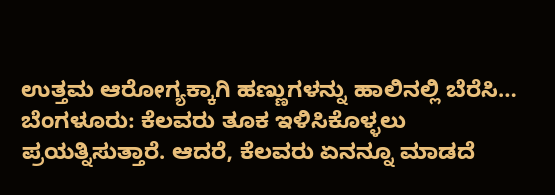ಉತ್ತಮ ಆರೋಗ್ಯಕ್ಕಾಗಿ ಹಣ್ಣುಗಳನ್ನು ಹಾಲಿನಲ್ಲಿ ಬೆರೆಸಿ…
ಬೆಂಗಳೂರು: ಕೆಲವರು ತೂಕ ಇಳಿಸಿಕೊಳ್ಳಲು ಪ್ರಯತ್ನಿಸುತ್ತಾರೆ. ಆದರೆ, ಕೆಲವರು ಏನನ್ನೂ ಮಾಡದೆ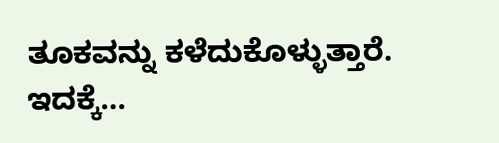ತೂಕವನ್ನು ಕಳೆದುಕೊಳ್ಳುತ್ತಾರೆ. ಇದಕ್ಕೆ…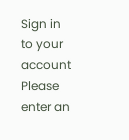Sign in to your account
Please enter an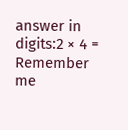answer in digits:2 × 4 =
Remember me